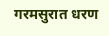गरमसुरात धरण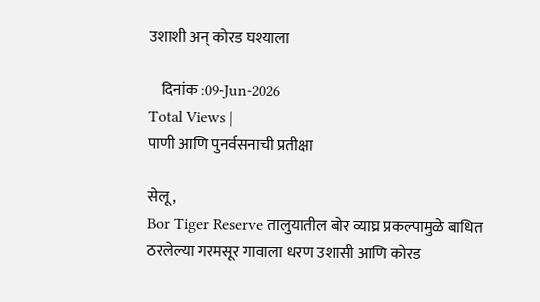उशाशी अन् कोरड घश्याला

    दिनांक :09-Jun-2026
Total Views |
पाणी आणि पुनर्वसनाची प्रतीक्षा

सेलू,
Bor Tiger Reserve तालुयातील बोर व्याघ्र प्रकल्पामुळे बाधित ठरलेल्या गरमसूर गावाला धरण उशासी आणि कोरड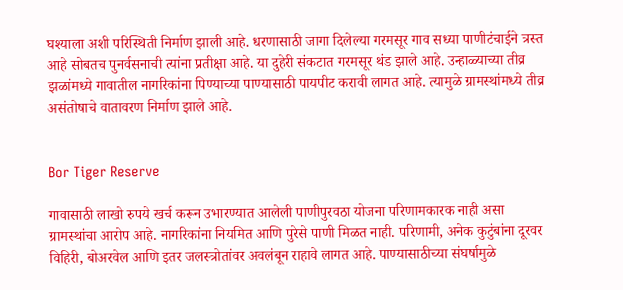घश्याला अशी परिस्थिती निर्माण झाली आहे. धरणासाठी जागा दिलेल्या गरमसूर गाव सध्या पाणीटंचाईने त्रस्त आहे सोबतच पुनर्वसनाची त्यांना प्रतीक्षा आहे. या दुहेरी संकटात गरमसूर थंड झाले आहे. उन्हाळ्याच्या तीव्र झळांमध्ये गावातील नागरिकांना पिण्याच्या पाण्यासाठी पायपीट करावी लागत आहे. त्यामुळे ग्रामस्थांमध्ये तीव्र असंतोषाचे वातावरण निर्माण झाले आहे.


Bor Tiger Reserve

गावासाठी लाखो रुपये खर्च करून उभारण्यात आलेली पाणीपुरवठा योजना परिणामकारक नाही असा ग्रामस्थांचा आरोप आहे. नागरिकांना नियमित आणि पुरेसे पाणी मिळत नाही. परिणामी, अनेक कुटुंबांना दूरवर विहिरी, बोअरवेल आणि इतर जलस्त्रोतांवर अवलंबून राहावे लागत आहे. पाण्यासाठीच्या संघर्षामुळे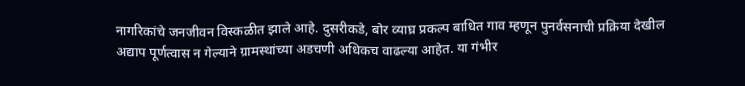नागरिकांचे जनजीवन विस्कळीत झाले आहे. दुसरीकडे, बोर व्याघ्र प्रकल्प बाधित गाव म्हणून पुनर्वसनाची प्रक्रिया देखील अद्याप पूर्णत्वास न गेल्याने ग्रामस्थांच्या अडचणी अधिकच वाढल्या आहेत. या गंभीर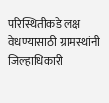परिस्थितीकडे लक्ष वेधण्यासाठी ग्रामस्थांनी जिल्हाधिकारी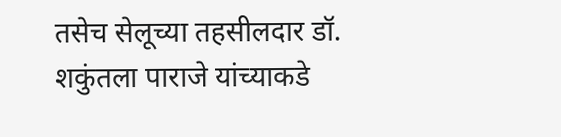तसेच सेलूच्या तहसीलदार डॉ. शकुंतला पाराजे यांच्याकडे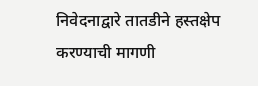निवेदनाद्वारे तातडीने हस्तक्षेप करण्याची मागणी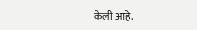केली आहे.